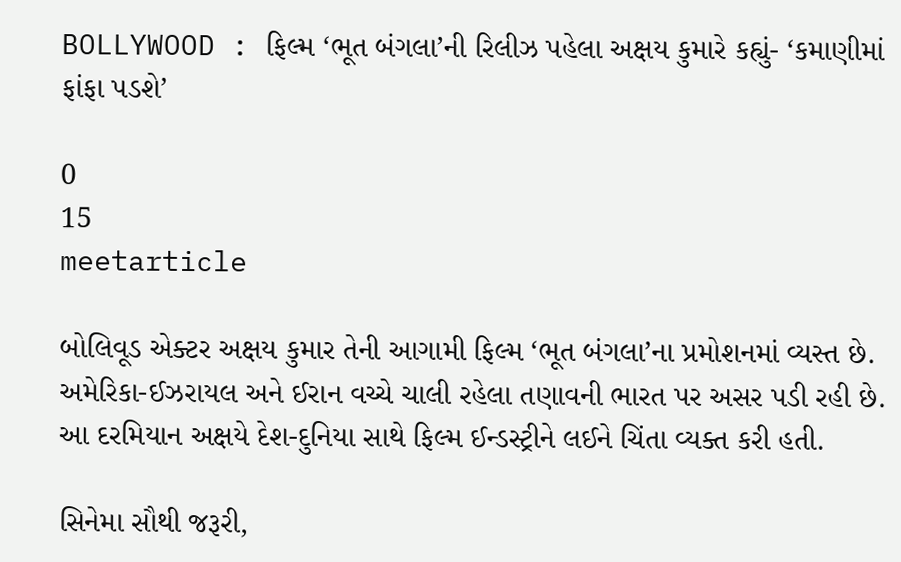BOLLYWOOD : ફિલ્મ ‘ભૂત બંગલા’ની રિલીઝ પહેલા અક્ષય કુમારે કહ્યું- ‘કમાણીમાં ફાંફા પડશે’

0
15
meetarticle

બોલિવૂડ એક્ટર અક્ષય કુમાર તેની આગામી ફિલ્મ ‘ભૂત બંગલા’ના પ્રમોશનમાં વ્યસ્ત છે. અમેરિકા-ઈઝરાયલ અને ઈરાન વચ્ચે ચાલી રહેલા તણાવની ભારત પર અસર પડી રહી છે. આ દરમિયાન અક્ષયે દેશ-દુનિયા સાથે ફિલ્મ ઈન્ડસ્ટ્રીને લઈને ચિંતા વ્યક્ત કરી હતી.

સિનેમા સૌથી જરૂરી,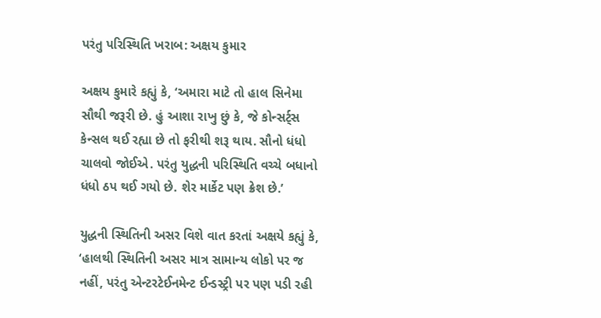પરંતુ પરિસ્થિતિ ખરાબ: અક્ષય કુમાર

અક્ષય કુમારે કહ્યું કે, ‘અમારા માટે તો હાલ સિનેમા સૌથી જરૂરી છે. હું આશા રાખુ છું કે, જે કોન્સર્ટ્સ કેન્સલ થઈ રહ્યા છે તો ફરીથી શરૂ થાય. સૌનો ધંધો ચાલવો જોઈએ. પરંતુ યુદ્ધની પરિસ્થિતિ વચ્ચે બધાનો ધંધો ઠપ થઈ ગયો છે. શેર માર્કેટ પણ ક્રેશ છે.’

યુદ્ધની સ્થિતિની અસર વિશે વાત કરતાં અક્ષયે કહ્યું કે, ‘હાલથી સ્થિતિની અસર માત્ર સામાન્ય લોકો પર જ નહીં, પરંતુ એન્ટરટેઈનમેન્ટ ઈન્ડસ્ટ્રી પર પણ પડી રહી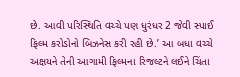છે. આવી પરિસ્થિતિ વચ્ચે પણ ધુરંધર 2 જેવી સ્પાઈ ફિલ્મ કરોડોનો બિઝનેસ કરી રહી છે.’ આ બધા વચ્ચે અક્ષયને તેની આગામી ફિલ્મના રિજલ્ટને લઈને ચિંતા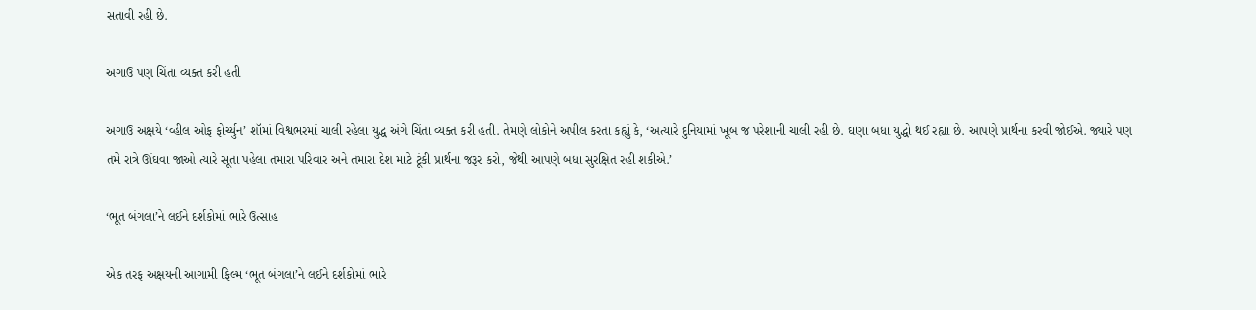સતાવી રહી છે.

અગાઉ પણ ચિંતા વ્યક્ત કરી હતી

અગાઉ અક્ષયે ‘વ્હીલ ઓફ ફોર્ચ્યુન’ શૉમાં વિશ્વભરમાં ચાલી રહેલા યુદ્ધ અંગે ચિંતા વ્યક્ત કરી હતી. તેમણે લોકોને અપીલ કરતા કહ્યું કે, ‘અત્યારે દુનિયામાં ખૂબ જ પરેશાની ચાલી રહી છે. ઘણા બધા યુદ્ધો થઈ રહ્યા છે. આપણે પ્રાર્થના કરવી જોઈએ. જ્યારે પણ તમે રાત્રે ઊંઘવા જાઓ ત્યારે સૂતા પહેલા તમારા પરિવાર અને તમારા દેશ માટે ટૂંકી પ્રાર્થના જરૂર કરો, જેથી આપણે બધા સુરક્ષિત રહી શકીએ.’

‘ભૂત બંગલા’ને લઈને દર્શકોમાં ભારે ઉત્સાહ

એક તરફ અક્ષયની આગામી ફિલ્મ ‘ભૂત બંગલા’ને લઈને દર્શકોમાં ભારે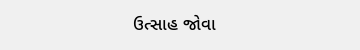ઉત્સાહ જોવા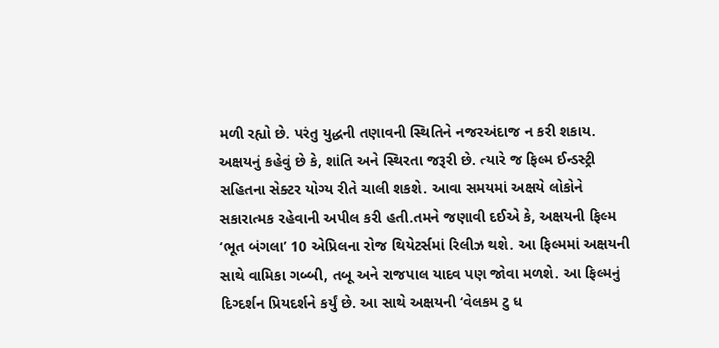મળી રહ્યો છે. પરંતુ યુદ્ધની તણાવની સ્થિતિને નજરઅંદાજ ન કરી શકાય. અક્ષયનું કહેવું છે કે, શાંતિ અને સ્થિરતા જરૂરી છે. ત્યારે જ ફિલ્મ ઈન્ડસ્ટ્રી સહિતના સેક્ટર યોગ્ય રીતે ચાલી શકશે. આવા સમયમાં અક્ષયે લોકોને સકારાત્મક રહેવાની અપીલ કરી હતી.તમને જણાવી દઈએ કે, અક્ષયની ફિલ્મ ‘ભૂત બંગલા’ 10 એપ્રિલના રોજ થિયેટર્સમાં રિલીઝ થશે. આ ફિલ્મમાં અક્ષયની સાથે વામિકા ગબ્બી, તબૂ અને રાજપાલ યાદવ પણ જોવા મળશે. આ ફિલ્મનું દિગ્દર્શન પ્રિયદર્શને કર્યું છે. આ સાથે અક્ષયની ‘વેલકમ ટુ ધ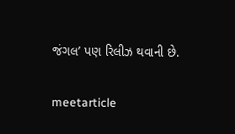જંગલ’ પણ રિલીઝ થવાની છે.

meetarticle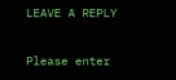LEAVE A REPLY

Please enter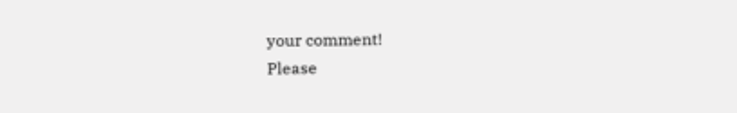your comment!
Please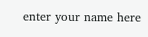enter your name here